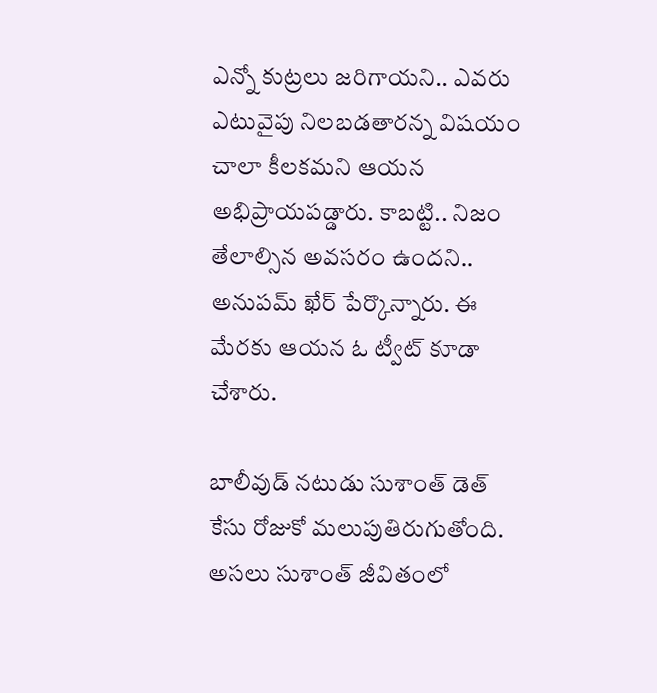ఎన్నో కుట్రలు జరిగాయని.. ఎవరు ఎటువైపు నిలబడతారన్న విషయం చాలా కీలకమని ఆయన అభిప్రాయపడ్డారు. కాబట్టి.. నిజం తేలాల్సిన అవసరం ఉందని.. అనుపమ్ ఖేర్ పేర్కొన్నారు. ఈ మేరకు ఆయన ఓ ట్వీట్ కూడా చేశారు.

బాలీవుడ్ నటుడు సుశాంత్ డెత్ కేసు రోజుకో మలుపుతిరుగుతోంది. అసలు సుశాంత్ జీవితంలో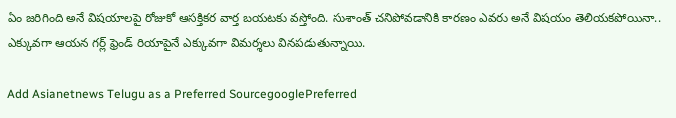ఏం జరిగింది అనే విషయాలపై రోజుకో ఆసక్తికర వార్త బయటకు వస్తోంది. సుశాంత్ చనిపోవడానికి కారణం ఎవరు అనే విషయం తెలియకపోయినా.. ఎక్కువగా ఆయన గర్ల్ ఫ్రెండ్ రియాపైనే ఎక్కువగా విమర్శలు వినపడుతున్నాయి.

Add Asianetnews Telugu as a Preferred SourcegooglePreferred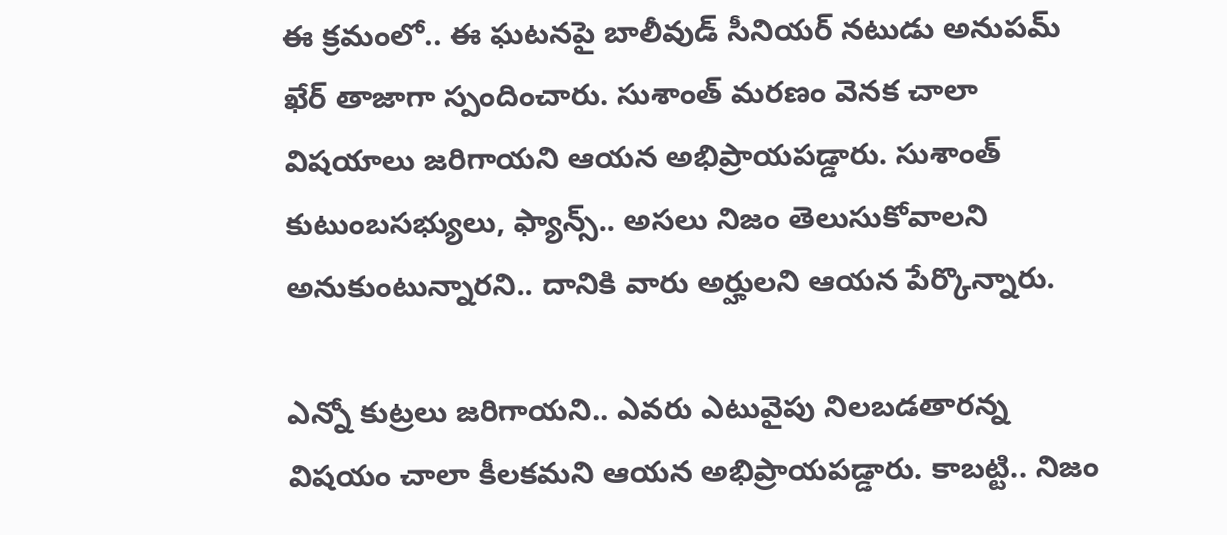ఈ క్రమంలో.. ఈ ఘటనపై బాలీవుడ్ సీనియర్ నటుడు అనుపమ్ ఖేర్ తాజాగా స్పందించారు. సుశాంత్ మరణం వెనక చాలా విషయాలు జరిగాయని ఆయన అభిప్రాయపడ్డారు. సుశాంత్ కుటుంబసభ్యులు, ఫ్యాన్స్.. అసలు నిజం తెలుసుకోవాలని అనుకుంటున్నారని.. దానికి వారు అర్హులని ఆయన పేర్కొన్నారు.

ఎన్నో కుట్రలు జరిగాయని.. ఎవరు ఎటువైపు నిలబడతారన్న విషయం చాలా కీలకమని ఆయన అభిప్రాయపడ్డారు. కాబట్టి.. నిజం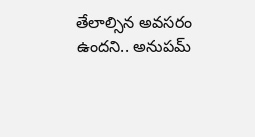తేలాల్సిన అవసరం ఉందని.. అనుపమ్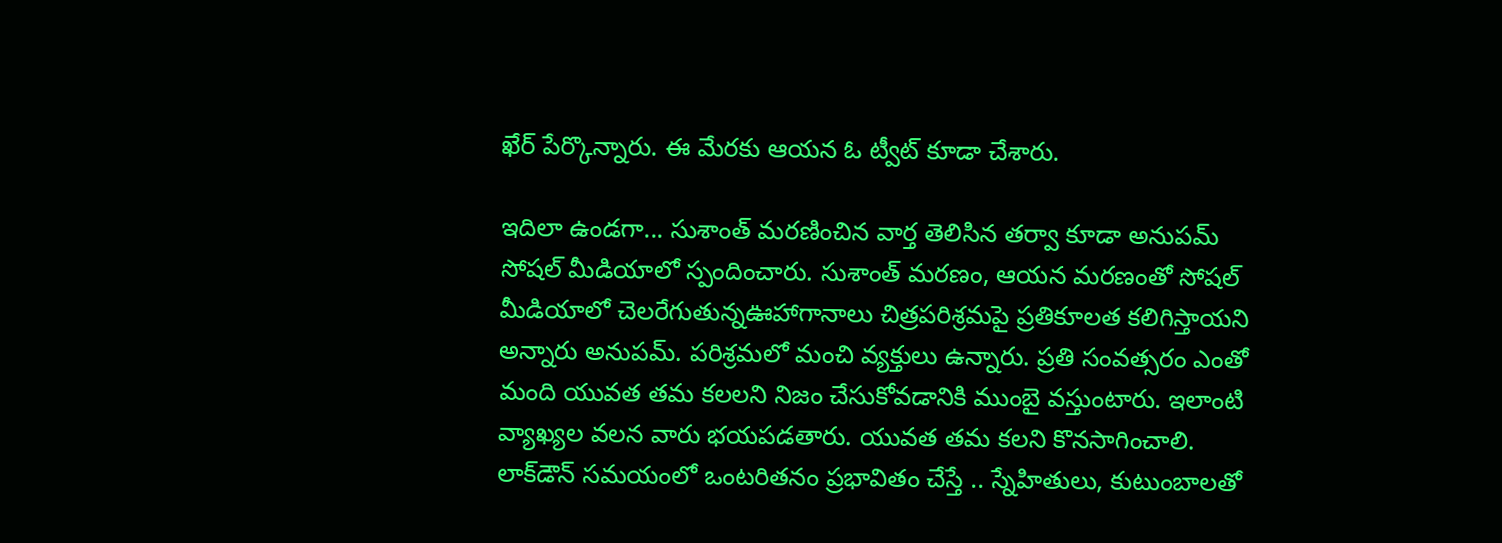ఖేర్ పేర్కొన్నారు. ఈ మేరకు ఆయన ఓ ట్వీట్ కూడా చేశారు.

ఇదిలా ఉండగా... సుశాంత్ మరణించిన వార్త తెలిసిన తర్వా కూడా అనుపమ్ సోషల్ మీడియాలో స్పందించారు. సుశాంత్ మ‌ర‌ణం, ఆయ‌న మ‌ర‌ణంతో సోష‌ల్ మీడియాలో చెల‌రేగుతున్నఊహాగానాలు చిత్ర‌ప‌రిశ్ర‌మ‌పై ప్ర‌తికూల‌త క‌లిగిస్తాయ‌ని అన్నారు అనుప‌మ్. ప‌రిశ్ర‌మలో మంచి వ్య‌క్తులు ఉన్నారు. ప్ర‌తి సంవ‌త్స‌రం ఎంతో మంది యువ‌త త‌మ క‌ల‌ల‌ని నిజం చేసుకోవ‌డానికి ముంబై వ‌స్తుంటారు. ఇలాంటి వ్యాఖ్య‌ల వ‌ల‌న వారు భ‌య‌ప‌డ‌తారు. యువ‌త త‌మ క‌ల‌ని కొన‌సాగించాలి. లాక్‌డౌన్ స‌మ‌యంలో ఒంటరిత‌నం ప్ర‌భావితం చేస్తే .. స్నేహితులు, కుటుంబాల‌తో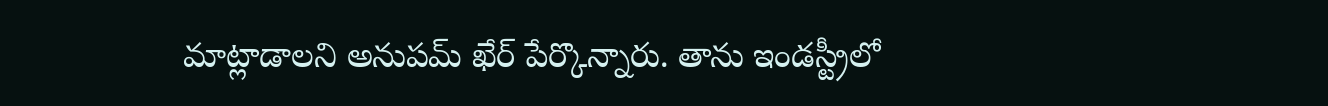మాట్లాడాల‌ని అనుప‌మ్ ఖేర్ పేర్కొన్నారు. తాను ఇండస్ట్రీలో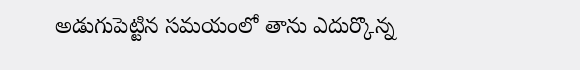అడుగుపెట్టిన సమయంలో తాను ఎదుర్కొన్న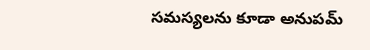సమస్యలను కూడా అనుపమ్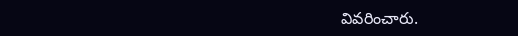వివరించారు.